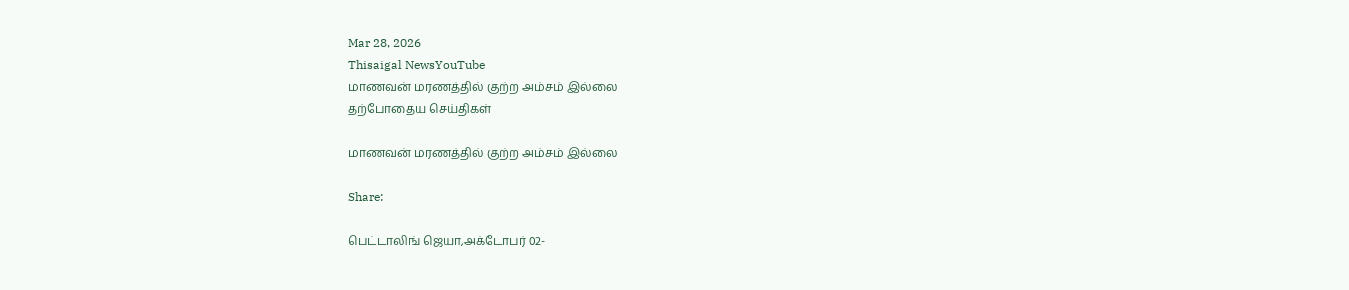Mar 28, 2026
Thisaigal NewsYouTube
மாணவன் மரணத்தில் குற்ற அம்சம் இல்லை
தற்போதைய செய்திகள்

மாணவன் மரணத்தில் குற்ற அம்சம் இல்லை

Share:

பெட்டாலிங் ஜெயா,அக்டோபர் 02-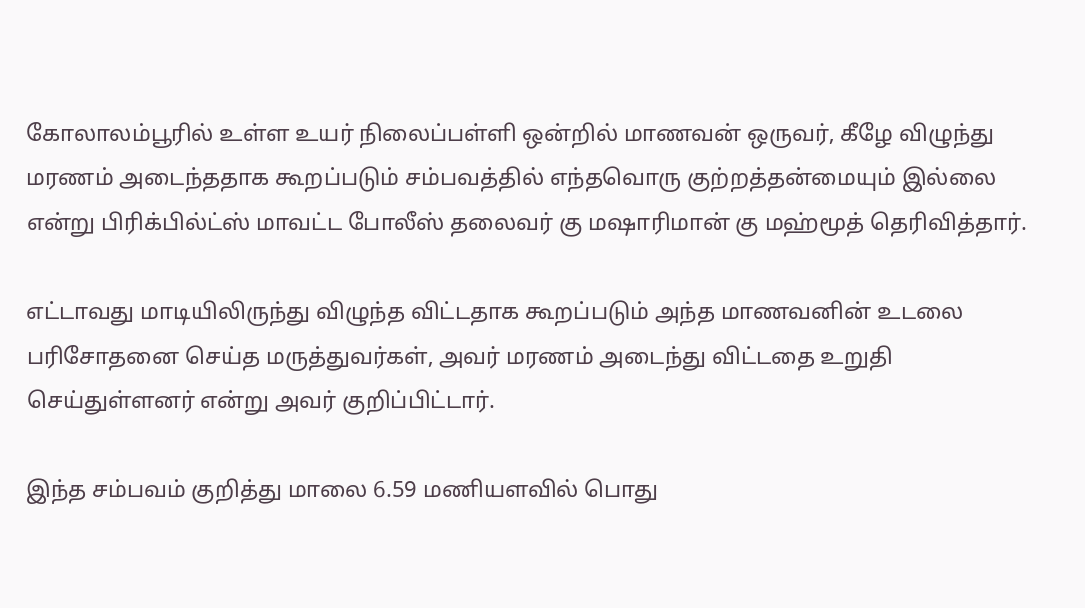கோலாலம்பூரில் உள்ள உயர் நிலைப்பள்ளி ஒன்றில் மாணவன் ஒருவர், கீழே விழுந்து மரணம் அடைந்ததாக கூறப்படும் சம்பவத்தில் எந்தவொரு குற்றத்தன்மையும் இல்லை என்று பிரிக்பில்ட்ஸ் மாவட்ட போலீஸ் தலைவர் கு மஷாரிமான் கு மஹ்மூத் தெரிவித்தார்.

எட்டாவது மாடியிலிருந்து விழுந்த விட்டதாக கூறப்படும் அந்த மாணவனின் உடலை பரிசோதனை செய்த மருத்துவர்கள், அவர் மரணம் அடைந்து விட்டதை உறுதி செய்துள்ளனர் என்று அவர் குறிப்பிட்டார்.

இந்த சம்பவம் குறித்து மாலை 6.59 மணியளவில் பொது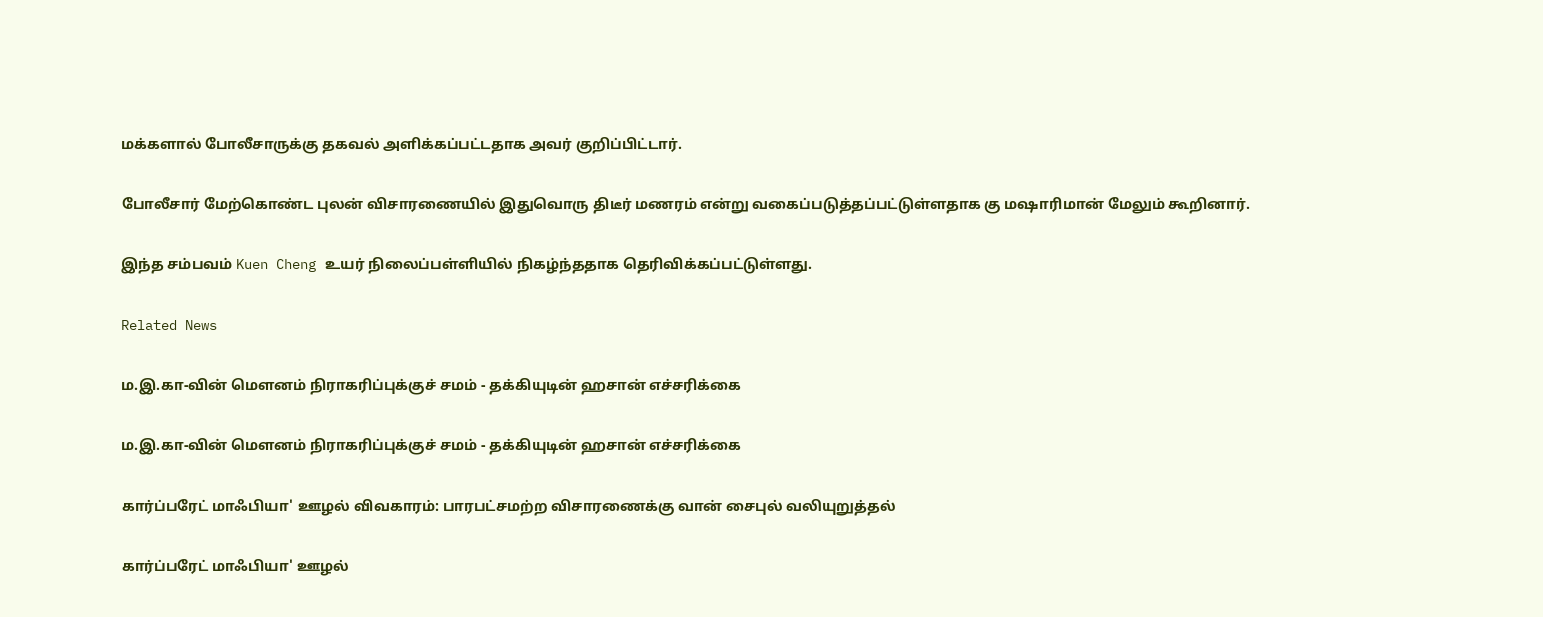மக்களால் போலீசாருக்கு தகவல் அளிக்கப்பட்டதாக அவர் குறிப்பிட்டார்.

போலீசார் மேற்கொண்ட புலன் விசாரணையில் இதுவொரு திடீர் மணரம் என்று வகைப்படுத்தப்பட்டுள்ளதாக கு மஷாரிமான் மேலும் கூறினார்.

இந்த சம்பவம் Kuen Cheng உயர் நிலைப்பள்ளியில் நிகழ்ந்ததாக தெரிவிக்கப்பட்டுள்ளது.

Related News

ம.இ.கா-வின் மௌனம் நிராகரிப்புக்குச் சமம் - தக்கியுடின் ஹசான் எச்சரிக்கை

ம.இ.கா-வின் மௌனம் நிராகரிப்புக்குச் சமம் - தக்கியுடின் ஹசான் எச்சரிக்கை

கார்ப்பரேட் மாஃபியா' ஊழல் விவகாரம்: பாரபட்சமற்ற விசாரணைக்கு வான் சைபுல் வலியுறுத்தல்

கார்ப்பரேட் மாஃபியா' ஊழல்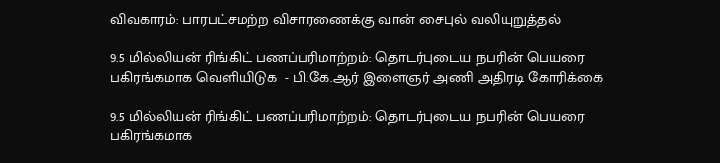விவகாரம்: பாரபட்சமற்ற விசாரணைக்கு வான் சைபுல் வலியுறுத்தல்

9.5 மில்லியன் ரிங்கிட் பணப்பரிமாற்றம்: தொடர்புடைய நபரின் பெயரை  பகிரங்கமாக வெளியிடுக  - பி.கே.ஆர் இளைஞர் அணி அதிரடி கோரிக்கை

9.5 மில்லியன் ரிங்கிட் பணப்பரிமாற்றம்: தொடர்புடைய நபரின் பெயரை பகிரங்கமாக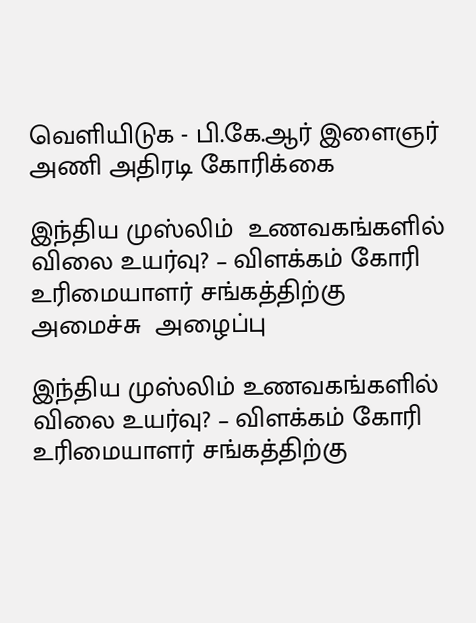வெளியிடுக - பி.கே.ஆர் இளைஞர் அணி அதிரடி கோரிக்கை

இந்திய முஸ்லிம்  உணவகங்களில் விலை உயர்வு? – விளக்கம் கோரி உரிமையாளர் சங்கத்திற்கு அமைச்சு  அழைப்பு

இந்திய முஸ்லிம் உணவகங்களில் விலை உயர்வு? – விளக்கம் கோரி உரிமையாளர் சங்கத்திற்கு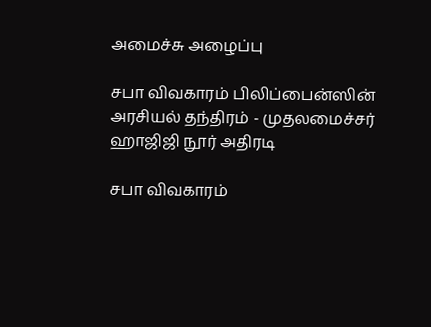அமைச்சு அழைப்பு

சபா விவகாரம் பிலிப்பைன்ஸின் அரசியல் தந்திரம் - முதலமைச்சர் ஹாஜிஜி நூர் அதிரடி

சபா விவகாரம்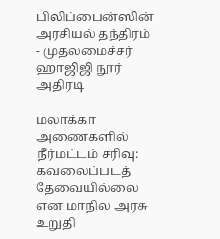பிலிப்பைன்ஸின் அரசியல் தந்திரம் - முதலமைச்சர் ஹாஜிஜி நூர் அதிரடி

மலாக்கா அணைகளில் நீர்மட்டம் சரிவு: கவலைப்படத் தேவையில்லை என மாநில அரசு உறுதி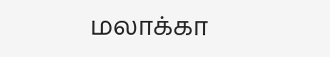மலாக்கா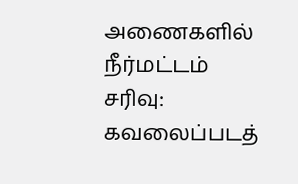அணைகளில் நீர்மட்டம் சரிவு: கவலைப்படத்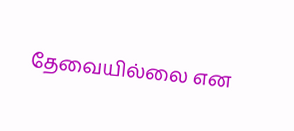தேவையில்லை என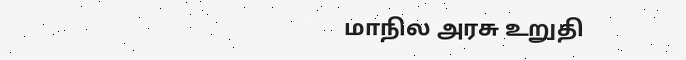மாநில அரசு உறுதி